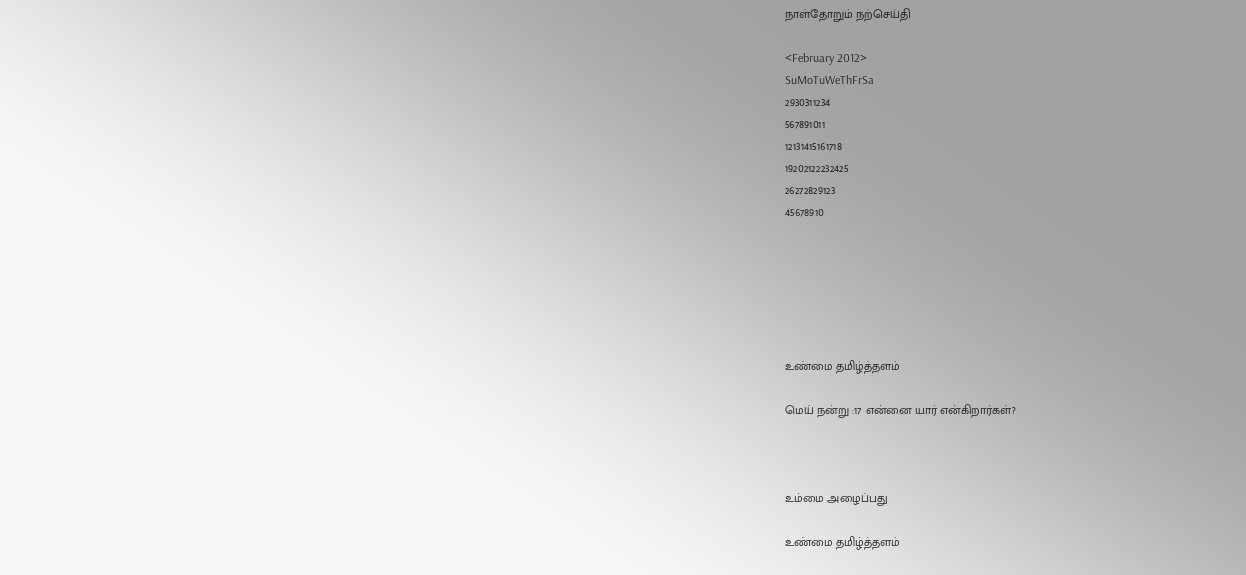நாள்தோறும் நற்செய்தி

<February 2012>
SuMoTuWeThFrSa
2930311234
567891011
12131415161718
19202122232425
26272829123
45678910






உண்மை தமிழ்த்தளம்

மெய் நன்று :17 என்னை யார் என்கிறார்கள்?



உம்மை அழைப்பது

உண்மை தமிழ்த்தளம்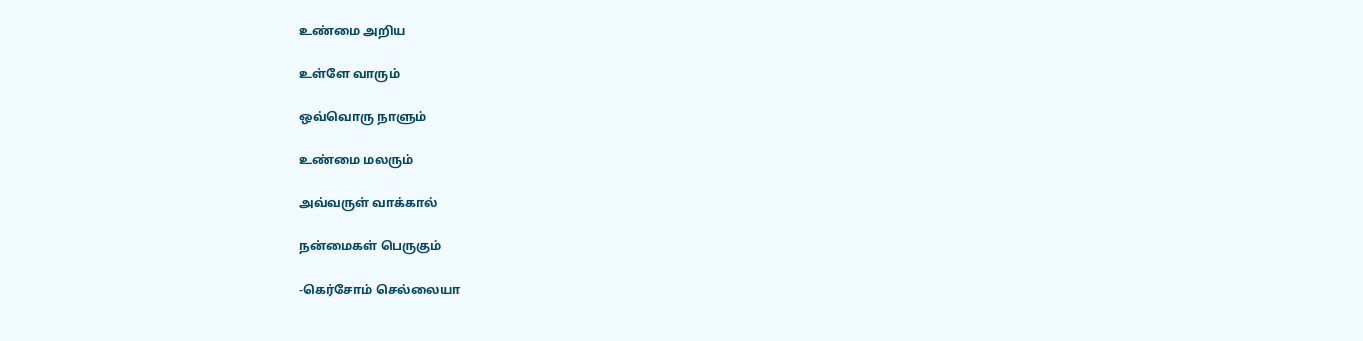உண்மை அறிய

உள்ளே வாரும்

ஒவ்வொரு நாளும்

உண்மை மலரும்

அவ்வருள் வாக்கால்

நன்மைகள் பெருகும்

-கெர்சோம் செல்லையா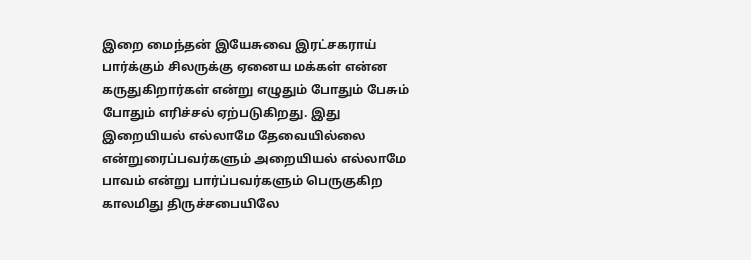இறை மைந்தன் இயேசுவை இரட்சகராய் பார்க்கும் சிலருக்கு ஏனைய மக்கள் என்ன கருதுகிறார்கள் என்று எழுதும் போதும் பேசும் போதும் எரிச்சல் ஏற்படுகிறது. இது இறையியல் எல்லாமே தேவையில்லை என்றுரைப்பவர்களும் அறையியல் எல்லாமே பாவம் என்று பார்ப்பவர்களும் பெருகுகிற காலமிது திருச்சபையிலே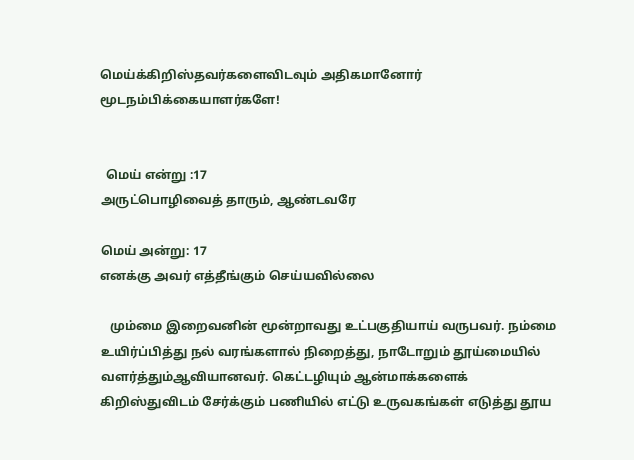மெய்க்கிறிஸ்தவர்களைவிடவும் அதிகமானோர் மூடநம்பிக்கையாளர்களே!


  மெய் என்று :17
அருட்பொழிவைத் தாரும், ஆண்டவரே

மெய் அன்று: 17
எனக்கு அவர் எத்தீங்கும் செய்யவில்லை

   மும்மை இறைவனின் மூன்றாவது உட்பகுதியாய் வருபவர். நம்மை உயிர்ப்பித்து நல் வரங்களால் நிறைத்து, நாடோறும் தூய்மையில்  வளர்த்தும்ஆவியானவர். கெட்டழியும் ஆன்மாக்களைக் கிறிஸ்துவிடம் சேர்க்கும் பணியில் எட்டு உருவகங்கள் எடுத்து தூய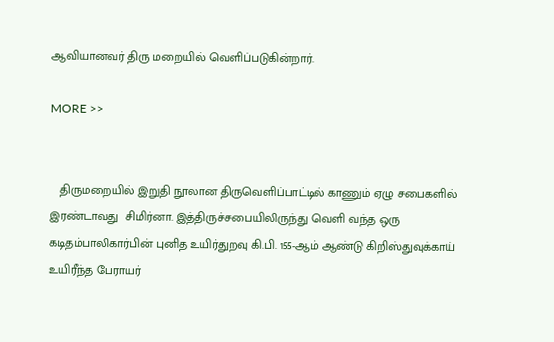ஆவியானவர் திரு மறையில் வெளிப்படுகின்றார்.

MORE >>


   திருமறையில் இறுதி நூலான திருவெளிப்பாட்டில் காணும் ஏழு சபைகளில் இரண்டாவது  சிமிர்னா. இத்திருச்சபையிலிருந்து வெளி வந்த ஒரு கடிதம்பாலிகார்பின் புனித உயிர்துறவு கி.பி. 155-ஆம் ஆண்டு கிறிஸ்துவுக்காய் உயிரீந்த பேராயர்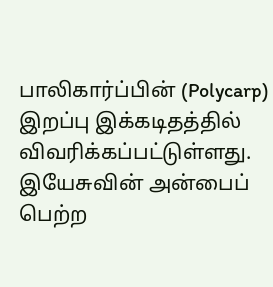பாலிகார்ப்பின் (Polycarp) இறப்பு இக்கடிதத்தில் விவரிக்கப்பட்டுள்ளது. இயேசுவின் அன்பைப் பெற்ற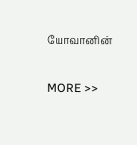யோவானின்

MORE >>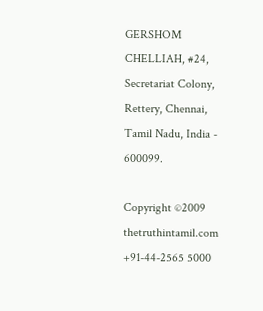GERSHOM CHELLIAH, #24, Secretariat Colony,  Rettery, Chennai, Tamil Nadu, India - 600099.

Copyright ©2009 thetruthintamil.com
+91-44-2565 5000